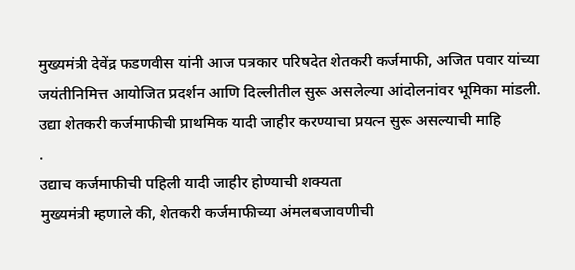मुख्यमंत्री देवेंद्र फडणवीस यांनी आज पत्रकार परिषदेत शेतकरी कर्जमाफी, अजित पवार यांच्या जयंतीनिमित्त आयोजित प्रदर्शन आणि दिल्लीतील सुरू असलेल्या आंदोलनांवर भूमिका मांडली. उद्या शेतकरी कर्जमाफीची प्राथमिक यादी जाहीर करण्याचा प्रयत्न सुरू असल्याची माहि
.
उद्याच कर्जमाफीची पहिली यादी जाहीर होण्याची शक्यता
मुख्यमंत्री म्हणाले की, शेतकरी कर्जमाफीच्या अंमलबजावणीची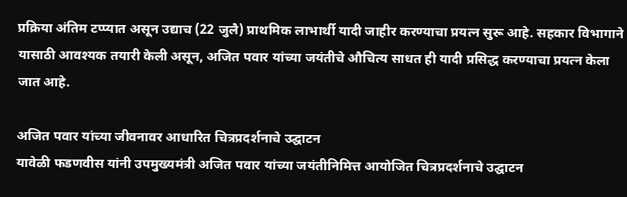प्रक्रिया अंतिम टप्प्यात असून उद्याच (22 जुलै) प्राथमिक लाभार्थी यादी जाहीर करण्याचा प्रयत्न सुरू आहे. सहकार विभागाने यासाठी आवश्यक तयारी केली असून, अजित पवार यांच्या जयंतीचे औचित्य साधत ही यादी प्रसिद्ध करण्याचा प्रयत्न केला जात आहे.

अजित पवार यांच्या जीवनावर आधारित चित्रप्रदर्शनाचे उद्घाटन
यावेळी फडणवीस यांनी उपमुख्यमंत्री अजित पवार यांच्या जयंतीनिमित्त आयोजित चित्रप्रदर्शनाचे उद्घाटन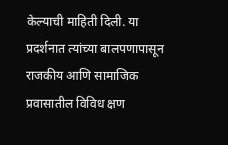केल्याची माहिती दिली. या प्रदर्शनात त्यांच्या बालपणापासून राजकीय आणि सामाजिक प्रवासातील विविध क्षण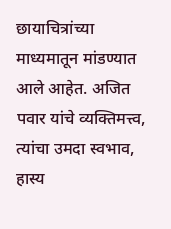छायाचित्रांच्या माध्यमातून मांडण्यात आले आहेत. अजित पवार यांचे व्यक्तिमत्त्व, त्यांचा उमदा स्वभाव, हास्य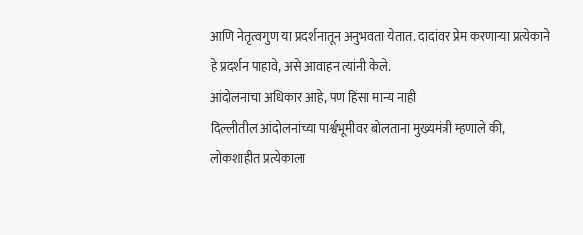आणि नेतृत्वगुण या प्रदर्शनातून अनुभवता येतात. दादांवर प्रेम करणाऱ्या प्रत्येकाने हे प्रदर्शन पाहावे, असे आवाहन त्यांनी केले.
आंदोलनाचा अधिकार आहे, पण हिंसा मान्य नाही
दिल्लीतील आंदोलनांच्या पार्श्वभूमीवर बोलताना मुख्यमंत्री म्हणाले की, लोकशाहीत प्रत्येकाला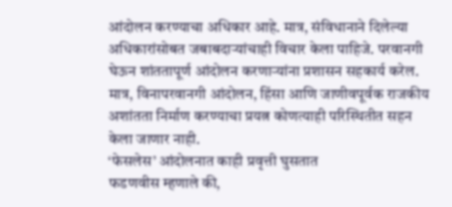आंदोलन करण्याचा अधिकार आहे. मात्र, संविधानाने दिलेल्या अधिकारांसोबत जबाबदाऱ्यांचाही विचार केला पाहिजे. परवानगी घेऊन शांततापूर्ण आंदोलन करणाऱ्यांना प्रशासन सहकार्य करेल. मात्र, विनापरवानगी आंदोलन, हिंसा आणि जाणीवपूर्वक राजकीय अशांतता निर्माण करण्याचा प्रयत्न कोणत्याही परिस्थितीत सहन केला जाणार नाही.
‘फेसलेस’ आंदोलनात काही प्रवृत्ती घुसतात
फडणवीस म्हणाले की,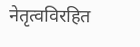नेतृत्वविरहित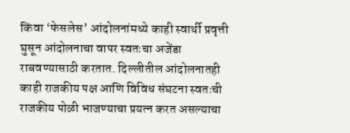किंवा ‘फेसलेस’ आंदोलनांमध्ये काही स्वार्थी प्रवृत्ती घुसून आंदोलनाचा वापर स्वतःचा अजेंडा राबवण्यासाठी करतात. दिल्लीतील आंदोलनातही काही राजकीय पक्ष आणि विविध संघटना स्वतःची राजकीय पोळी भाजण्याचा प्रयत्न करत असल्याचा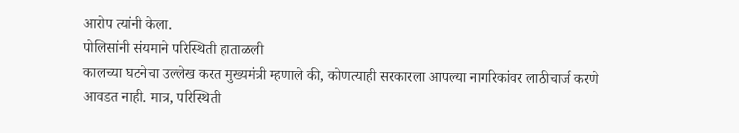आरोप त्यांनी केला.
पोलिसांनी संयमाने परिस्थिती हाताळली
कालच्या घटनेचा उल्लेख करत मुख्यमंत्री म्हणाले की, कोणत्याही सरकारला आपल्या नागरिकांवर लाठीचार्ज करणे आवडत नाही. मात्र, परिस्थिती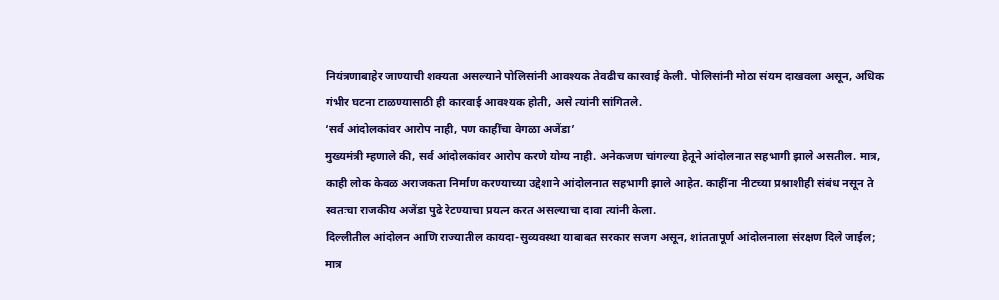नियंत्रणाबाहेर जाण्याची शक्यता असल्याने पोलिसांनी आवश्यक तेवढीच कारवाई केली. पोलिसांनी मोठा संयम दाखवला असून, अधिक गंभीर घटना टाळण्यासाठी ही कारवाई आवश्यक होती, असे त्यांनी सांगितले.
‘सर्व आंदोलकांवर आरोप नाही, पण काहींचा वेगळा अजेंडा’
मुख्यमंत्री म्हणाले की, सर्व आंदोलकांवर आरोप करणे योग्य नाही. अनेकजण चांगल्या हेतूने आंदोलनात सहभागी झाले असतील. मात्र, काही लोक केवळ अराजकता निर्माण करण्याच्या उद्देशाने आंदोलनात सहभागी झाले आहेत. काहींना नीटच्या प्रश्नाशीही संबंध नसून ते स्वतःचा राजकीय अजेंडा पुढे रेटण्याचा प्रयत्न करत असल्याचा दावा त्यांनी केला.
दिल्लीतील आंदोलन आणि राज्यातील कायदा-सुव्यवस्था याबाबत सरकार सजग असून, शांततापूर्ण आंदोलनाला संरक्षण दिले जाईल; मात्र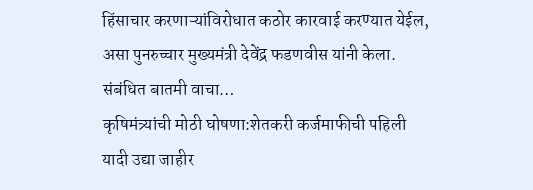हिंसाचार करणाऱ्यांविरोधात कठोर कारवाई करण्यात येईल, असा पुनरुच्चार मुख्यमंत्री देवेंद्र फडणवीस यांनी केला.
संबंधित बातमी वाचा…
कृषिमंत्र्यांची मोठी घोषणा:शेतकरी कर्जमाफीची पहिली यादी उद्या जाहीर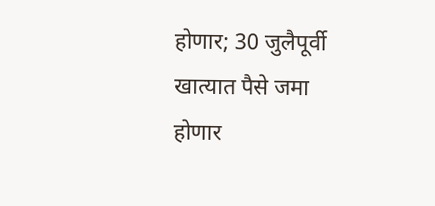होणार; 30 जुलैपूर्वी खात्यात पैसे जमा होणार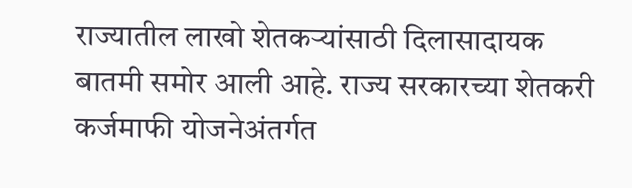राज्यातील लाखो शेतकऱ्यांसाठी दिलासादायक बातमी समोर आली आहे. राज्य सरकारच्या शेतकरी कर्जमाफी योजनेअंतर्गत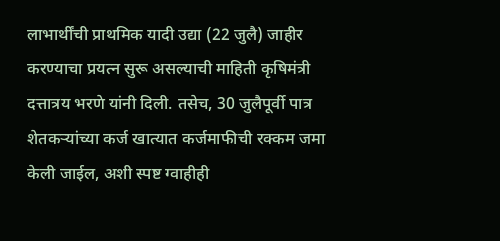लाभार्थींची प्राथमिक यादी उद्या (22 जुलै) जाहीर करण्याचा प्रयत्न सुरू असल्याची माहिती कृषिमंत्री दत्तात्रय भरणे यांनी दिली. तसेच, 30 जुलैपूर्वी पात्र शेतकऱ्यांच्या कर्ज खात्यात कर्जमाफीची रक्कम जमा केली जाईल, अशी स्पष्ट ग्वाहीही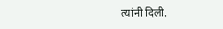त्यांनी दिली.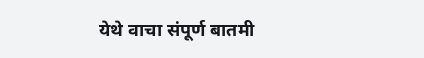येथे वाचा संपूर्ण बातमी